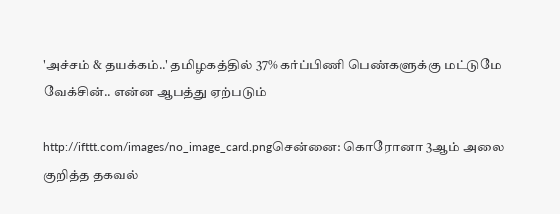'அச்சம் & தயக்கம்..' தமிழகத்தில் 37% கர்ப்பிணி பெண்களுக்கு மட்டுமே வேக்சின்.. என்ன ஆபத்து ஏற்படும்

http://ifttt.com/images/no_image_card.pngசென்னை: கொரோனா 3ஆம் அலை குறித்த தகவல்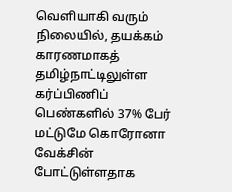வெளியாகி வரும் நிலையில், தயக்கம் காரணமாகத் தமிழ்நாட்டிலுள்ள கர்ப்பிணிப் பெண்களில் 37% பேர் மட்டுமே கொரோனா வேக்சின் போட்டுள்ளதாக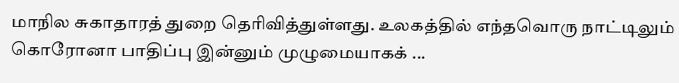மாநில சுகாதாரத் துறை தெரிவித்துள்ளது. உலகத்தில் எந்தவொரு நாட்டிலும் கொரோனா பாதிப்பு இன்னும் முழுமையாகக் ...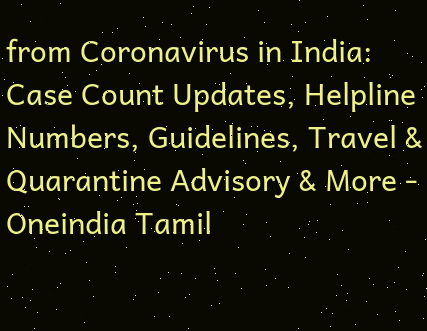from Coronavirus in India: Case Count Updates, Helpline Numbers, Guidelines, Travel & Quarantine Advisory & More - Oneindia Tamil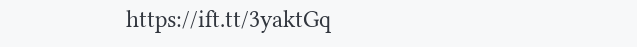https://ift.tt/3yaktGq